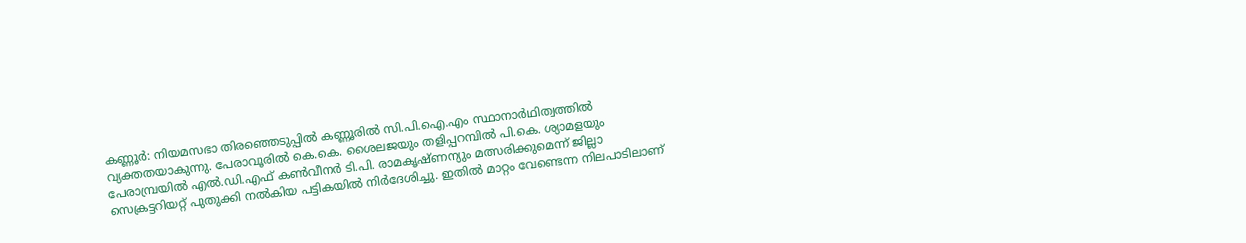കണ്ണൂർ: നിയമസഭാ തിരഞ്ഞെടുപ്പിൽ കണ്ണൂരിൽ സി.പി.ഐ.എം സ്ഥാനാർഥിത്വത്തിൽ വ്യക്തതയാകുന്നു. പേരാവൂരിൽ കെ.കെ. ശൈലജയും തളിപ്പറമ്പിൽ പി.കെ. ശ്യാമളയും പേരാമ്പ്രയിൽ എൽ.ഡി.എഫ് കൺവീനർ ടി.പി. രാമകൃഷ്ണന്യും മത്സരിക്കുമെന്ന് ജില്ലാ സെക്രട്ടറിയറ്റ് പുതുക്കി നൽകിയ പട്ടികയിൽ നിർദേശിച്ചു. ഇതിൽ മാറ്റം വേണ്ടെന്ന നിലപാടിലാണ്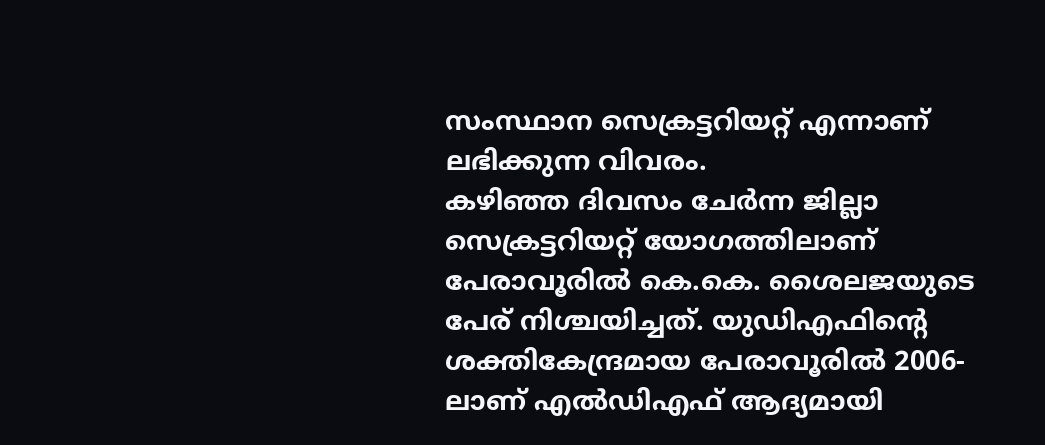സംസ്ഥാന സെക്രട്ടറിയറ്റ് എന്നാണ് ലഭിക്കുന്ന വിവരം.
കഴിഞ്ഞ ദിവസം ചേർന്ന ജില്ലാ സെക്രട്ടറിയറ്റ് യോഗത്തിലാണ് പേരാവൂരിൽ കെ.കെ. ശൈലജയുടെ പേര് നിശ്ചയിച്ചത്. യുഡിഎഫിന്റെ ശക്തികേന്ദ്രമായ പേരാവൂരിൽ 2006-ലാണ് എൽഡിഎഫ് ആദ്യമായി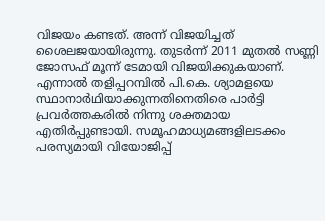വിജയം കണ്ടത്. അന്ന് വിജയിച്ചത് ശൈലജയായിരുന്നു. തുടർന്ന് 2011 മുതൽ സണ്ണി ജോസഫ് മൂന്ന് ടേമായി വിജയിക്കുകയാണ്.
എന്നാൽ തളിപ്പറമ്പിൽ പി.കെ. ശ്യാമളയെ സ്ഥാനാർഥിയാക്കുന്നതിനെതിരെ പാർട്ടി പ്രവർത്തകരിൽ നിന്നു ശക്തമായ എതിർപ്പുണ്ടായി. സമൂഹമാധ്യമങ്ങളിലടക്കം പരസ്യമായി വിയോജിപ്പ്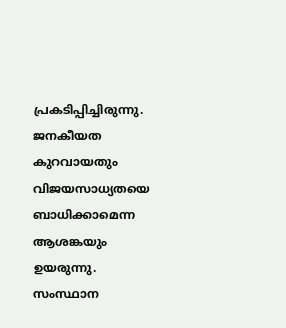പ്രകടിപ്പിച്ചിരുന്നു. ജനകീയത കുറവായതും വിജയസാധ്യതയെ ബാധിക്കാമെന്ന ആശങ്കയും ഉയരുന്നു. സംസ്ഥാന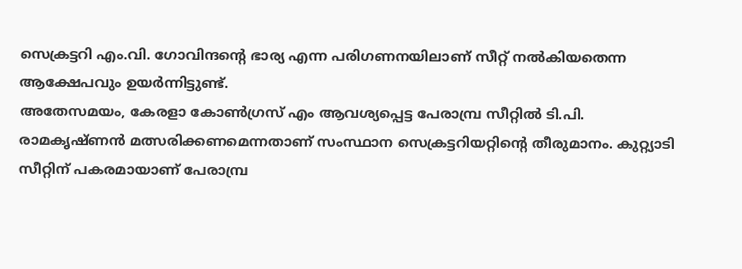സെക്രട്ടറി എം.വി. ഗോവിന്ദന്റെ ഭാര്യ എന്ന പരിഗണനയിലാണ് സീറ്റ് നൽകിയതെന്ന ആക്ഷേപവും ഉയർന്നിട്ടുണ്ട്.
അതേസമയം, കേരളാ കോൺഗ്രസ് എം ആവശ്യപ്പെട്ട പേരാമ്പ്ര സീറ്റിൽ ടി.പി. രാമകൃഷ്ണൻ മത്സരിക്കണമെന്നതാണ് സംസ്ഥാന സെക്രട്ടറിയറ്റിന്റെ തീരുമാനം. കുറ്റ്യാടി സീറ്റിന് പകരമായാണ് പേരാമ്പ്ര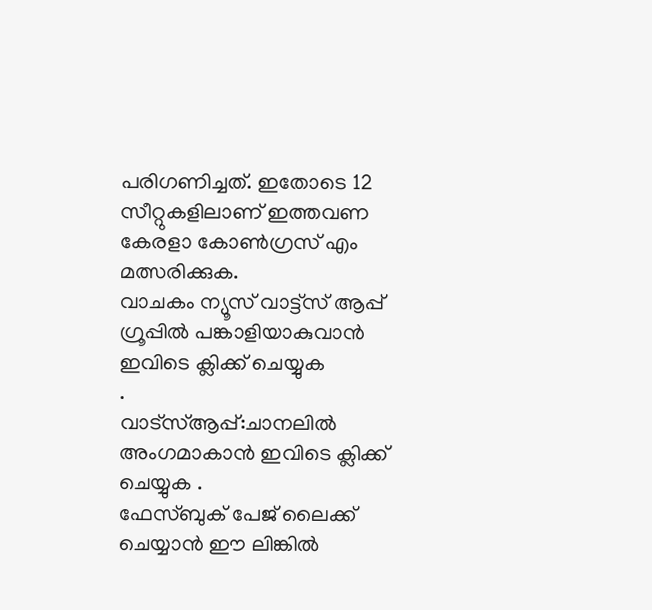പരിഗണിച്ചത്. ഇതോടെ 12 സീറ്റുകളിലാണ് ഇത്തവണ കേരളാ കോൺഗ്രസ് എം മത്സരിക്കുക.
വാചകം ന്യൂസ് വാട്ട്സ് ആപ്പ് ഗ്രൂപ്പിൽ പങ്കാളിയാകുവാൻ
ഇവിടെ ക്ലിക്ക് ചെയ്യുക
.
വാട്സ്ആപ്പ്:ചാനലിൽ അംഗമാകാൻ ഇവിടെ ക്ലിക്ക് ചെയ്യുക .
ഫേസ്ബുക് പേജ് ലൈക്ക് ചെയ്യാൻ ഈ ലിങ്കിൽ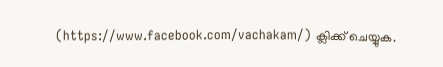(https://www.facebook.com/vachakam/) ക്ലിക്ക് ചെയ്യുക.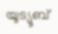യൂട്യൂബ്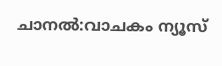ചാനൽ:വാചകം ന്യൂസ്